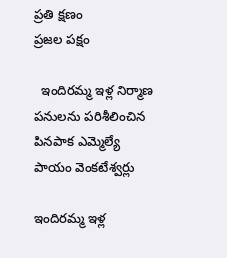ప్రతి క్షణం
ప్రజల పక్షం

  ఇందిరమ్మ ఇళ్ల నిర్మాణ పనులను పరిశీలించిన పినపాక ఎమ్మెల్యే పాయం వెంకటేశ్వర్లు

ఇందిరమ్మ ఇళ్ల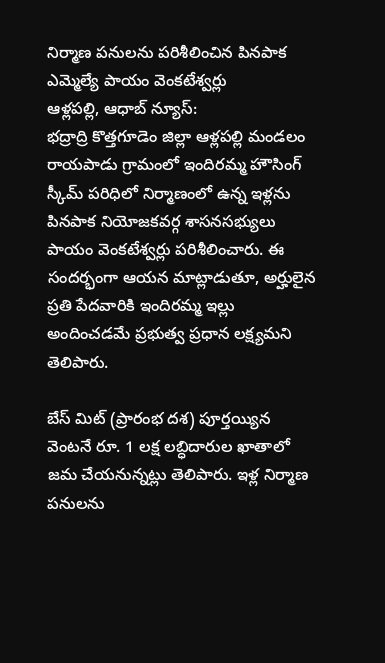నిర్మాణ పనులను పరిశీలించిన పినపాక ఎమ్మెల్యే పాయం వెంకటేశ్వర్లు
ఆళ్లపల్లి, ఆధాబ్ న్యూస్:
భద్రాద్రి కొత్తగూడెం జిల్లా ఆళ్లపల్లి మండలం రాయపాడు గ్రామంలో ఇందిరమ్మ హౌసింగ్ స్కీమ్ పరిధిలో నిర్మాణంలో ఉన్న ఇళ్లను పినపాక నియోజకవర్గ శాసనసభ్యులు పాయం వెంకటేశ్వర్లు పరిశీలించారు. ఈ సందర్భంగా ఆయన మాట్లాడుతూ, అర్హులైన ప్రతి పేదవారికి ఇందిరమ్మ ఇల్లు అందించడమే ప్రభుత్వ ప్రధాన లక్ష్యమని తెలిపారు.

బేస్ మిట్ (ప్రారంభ దశ) పూర్తయ్యిన వెంటనే రూ. 1 లక్ష లబ్ధిదారుల ఖాతాలో జమ చేయనున్నట్లు తెలిపారు. ఇళ్ల నిర్మాణ పనులను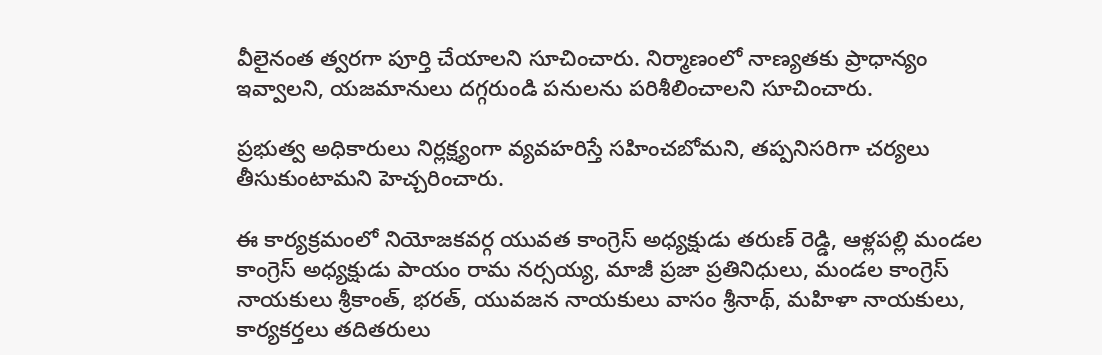వీలైనంత త్వరగా పూర్తి చేయాలని సూచించారు. నిర్మాణంలో నాణ్యతకు ప్రాధాన్యం ఇవ్వాలని, యజమానులు దగ్గరుండి పనులను పరిశీలించాలని సూచించారు.

ప్రభుత్వ అధికారులు నిర్లక్ష్యంగా వ్యవహరిస్తే సహించబోమని, తప్పనిసరిగా చర్యలు తీసుకుంటామని హెచ్చరించారు.

ఈ కార్యక్రమంలో నియోజకవర్గ యువత కాంగ్రెస్ అధ్యక్షుడు తరుణ్ రెడ్డి, ఆళ్లపల్లి మండల కాంగ్రెస్ అధ్యక్షుడు పాయం రామ నర్సయ్య, మాజీ ప్రజా ప్రతినిధులు, మండల కాంగ్రెస్ నాయకులు శ్రీకాంత్, భరత్, యువజన నాయకులు వాసం శ్రీనాథ్, మహిళా నాయకులు, కార్యకర్తలు తదితరులు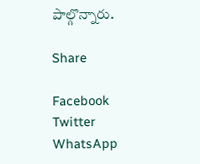పాల్గొన్నారు.

Share

Facebook
Twitter
WhatsApp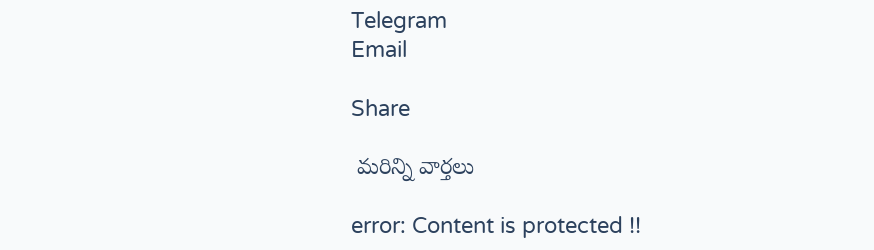Telegram
Email

Share

 మరిన్ని వార్తలు

error: Content is protected !!